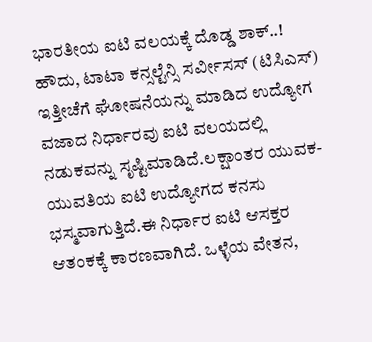ಭಾರತೀಯ ಐಟಿ ವಲಯಕ್ಕೆ ದೊಡ್ಡ ಶಾಕ್..! ಹೌದು, ಟಾಟಾ ಕನ್ಸಲ್ಟೆನ್ಸಿ ಸರ್ವೀಸಸ್ (ಟಿಸಿಎಸ್) ಇತ್ತೀಚೆಗೆ ಘೋಷನೆಯನ್ನು ಮಾಡಿದ ಉದ್ಯೋಗ ವಜಾದ ನಿರ್ಧಾರವು ಐಟಿ ವಲಯದಲ್ಲಿ ನಡುಕವನ್ನು ಸೃಷ್ಟಿಮಾಡಿದೆ.ಲಕ್ಷಾಂತರ ಯುವಕ-ಯುವತಿಯ ಐಟಿ ಉದ್ಯೋಗದ ಕನಸು ಭಸ್ಮವಾಗುತ್ತಿದೆ.ಈ ನಿರ್ಧಾರ ಐಟಿ ಆಸಕ್ತರ ಆತಂಕಕ್ಕೆ ಕಾರಣವಾಗಿದೆ. ಒಳ್ಳೆಯ ವೇತನ,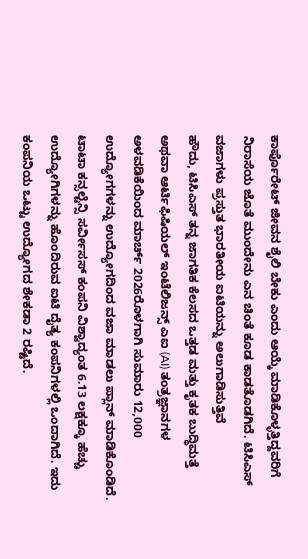ಕಾರ್ಪೊರೇಟ್ ಜೀವನ ಶೈಲಿ ಬೇಕು ಎಂದು ಆಯ್ಕೆ ಮಾಡಿಕೊಳ್ಳತ್ತಿದ್ದವರಿಗೆ ನಿರಾಸೆಯ ಜೊತೆ ಮುಂದೇನು ಎನ ಚಿಂತೆ ಕೂಡ ಕಾಡತೊಡಗಿದೆ. ಟಿಸಿಎಸ್ ವಜಾಗಳು ಪ್ರಸ್ತುತ ಭಾರತೀಯ ಐಟಿಯನ್ನು ಅಲುಗಾಡಿಸುತ್ತಿವೆ
ಹೌದು, ಟಿಸಿಎಸ್ ತನ್ನ ಜಾಗತಿಕ ಕೆಲಸದ ಒತ್ತಡ ಮತ್ತು ಕೃತಕ ಬುದ್ಧಿಮತ್ತೆ ಅಥವಾ ಆರ್ಟಿಫಿಷಿಯಲ್ ಇಂಟೆಲಿಜನ್ಸ್ ಎಐ (AI) ತಂತ್ರಜ್ಞಾನಗಳ ಅಳವಡಿಕೆಯಿಂದ ಮಾರ್ಚ್ 2026ರೊಳಗಾಗಿ ಸುಮಾರು 12,000 ಉದ್ಯೋಗಗಳನ್ನು ಉದ್ಯೋಗದಿಂದ ವಜಾ ಮಾಡಲು ಪ್ಲಾನ್ ಮಾಡಿಕೊಂಡಿದೆ. ಟಾಟಾ ಕನ್ಸಲ್ಟೆನ್ಸಿ ಸರ್ವೀಸಸ್ ಕಂಪನಿ ವಿಶ್ವಾದ್ಯಂತ 6.13 ಲಕ್ಷಕ್ಕೂ ಹೆಚ್ಚು ಉದ್ಯೋಗಿಗಳನ್ನು ಹೊಂದಿರುವ ಐಟಿ ದೈತ್ಯ ಕಂಪನಿಗಳಲ್ಲಿ ಒಂದಾಗಿದೆ. ಇದು ಕಂಪನಿಯ ಒಟ್ಟು ಉದ್ಯೋಗದ ಶೇಕಡಾ 2 ರಷ್ಟಿದೆ.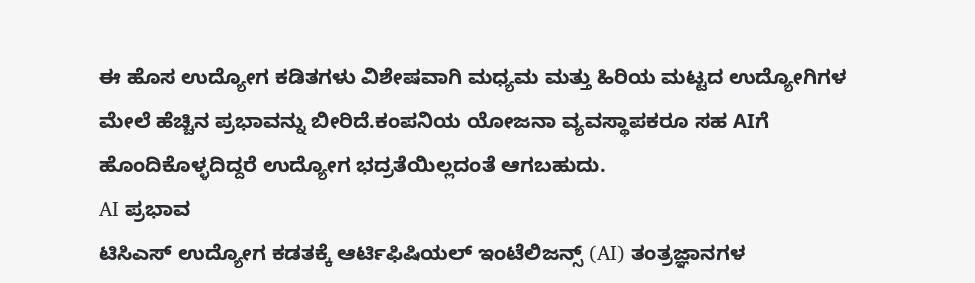ಈ ಹೊಸ ಉದ್ಯೋಗ ಕಡಿತಗಳು ವಿಶೇಷವಾಗಿ ಮಧ್ಯಮ ಮತ್ತು ಹಿರಿಯ ಮಟ್ಟದ ಉದ್ಯೋಗಿಗಳ ಮೇಲೆ ಹೆಚ್ಚಿನ ಪ್ರಭಾವನ್ನು ಬೀರಿದೆ.ಕಂಪನಿಯ ಯೋಜನಾ ವ್ಯವಸ್ಥಾಪಕರೂ ಸಹ AIಗೆ ಹೊಂದಿಕೊಳ್ಳದಿದ್ದರೆ ಉದ್ಯೋಗ ಭದ್ರತೆಯಿಲ್ಲದಂತೆ ಆಗಬಹುದು.
AI ಪ್ರಭಾವ
ಟಿಸಿಎಸ್ ಉದ್ಯೋಗ ಕಡತಕ್ಕೆ ಆರ್ಟಿಫಿಷಿಯಲ್ ಇಂಟೆಲಿಜನ್ಸ್ (AI) ತಂತ್ರಜ್ಞಾನಗಳ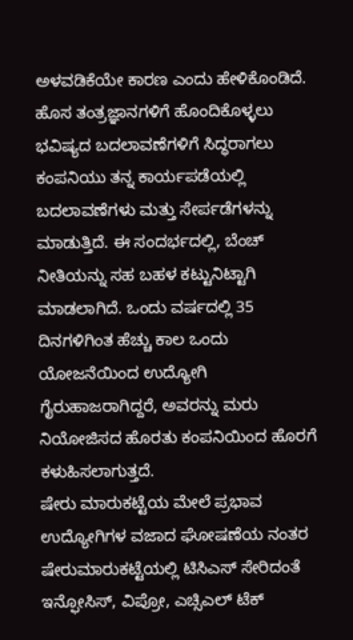ಅಳವಡಿಕೆಯೇ ಕಾರಣ ಎಂದು ಹೇಳಿಕೊಂಡಿದೆ. ಹೊಸ ತಂತ್ರಜ್ಞಾನಗಳಿಗೆ ಹೊಂದಿಕೊಳ್ಳಲು ಭವಿಷ್ಯದ ಬದಲಾವಣೆಗಳಿಗೆ ಸಿದ್ಧರಾಗಲು ಕಂಪನಿಯು ತನ್ನ ಕಾರ್ಯಪಡೆಯಲ್ಲಿ ಬದಲಾವಣೆಗಳು ಮತ್ತು ಸೇರ್ಪಡೆಗಳನ್ನು ಮಾಡುತ್ತಿದೆ. ಈ ಸಂದರ್ಭದಲ್ಲಿ, ಬೆಂಚ್ ನೀತಿಯನ್ನು ಸಹ ಬಹಳ ಕಟ್ಟುನಿಟ್ಟಾಗಿ ಮಾಡಲಾಗಿದೆ. ಒಂದು ವರ್ಷದಲ್ಲಿ 35 ದಿನಗಳಿಗಿಂತ ಹೆಚ್ಚು ಕಾಲ ಒಂದು ಯೋಜನೆಯಿಂದ ಉದ್ಯೋಗಿ ಗೈರುಹಾಜರಾಗಿದ್ದರೆ, ಅವರನ್ನು ಮರು ನಿಯೋಜಿಸದ ಹೊರತು ಕಂಪನಿಯಿಂದ ಹೊರಗೆ ಕಳುಹಿಸಲಾಗುತ್ತದೆ.
ಷೇರು ಮಾರುಕಟ್ಟೆಯ ಮೇಲೆ ಪ್ರಭಾವ
ಉದ್ಯೋಗಿಗಳ ವಜಾದ ಘೋಷಣೆಯ ನಂತರ ಷೇರುಮಾರುಕಟ್ಟೆಯಲ್ಲಿ ಟಿಸಿಎಸ್ ಸೇರಿದಂತೆ ಇನ್ಫೋಸಿಸ್, ವಿಪ್ರೋ, ಎಚ್ಸಿಎಲ್ ಟೆಕ್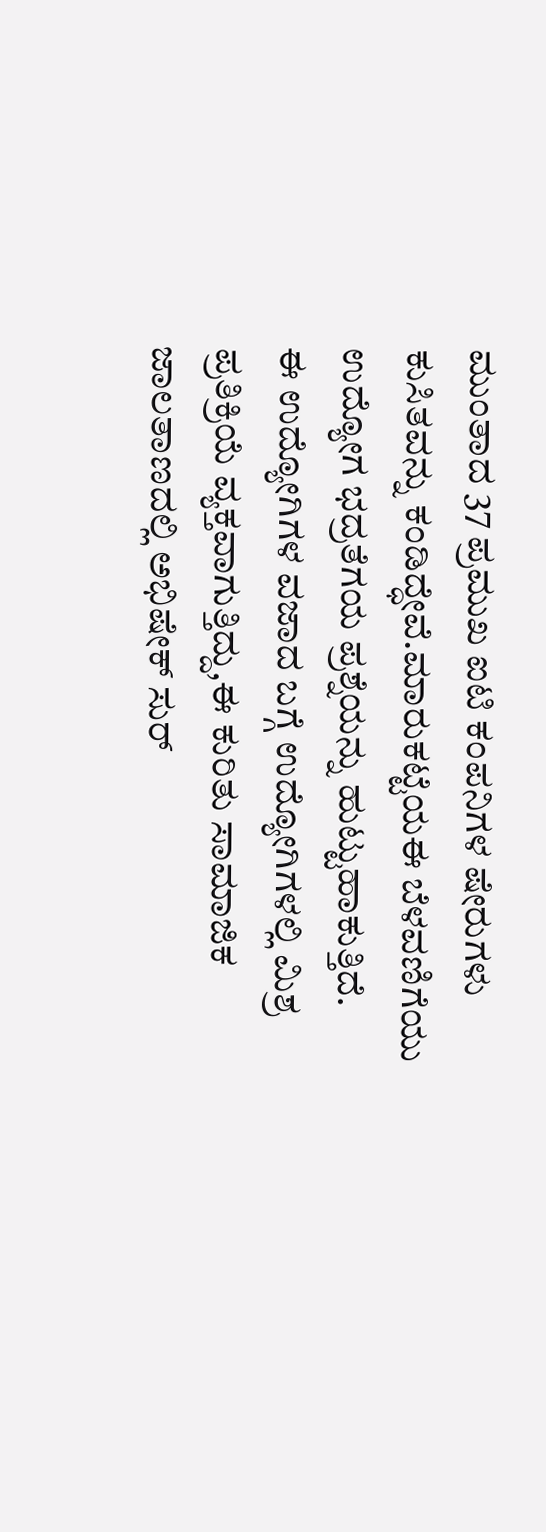ಮುಂತಾದ 37 ಪ್ರಮುಖ ಐಟಿ ಕಂಪನಿಗಳ ಷೇರುಗಳು ಕುಸಿತವನ್ನು ಕಂಡಿದ್ಧೇವೆ.ಮಾರುಕಟ್ಟೆಯಈ ಬೆಳವಣಿಗೆಯು ಉದ್ಯೋಗ ಭದ್ರತೆಗಯ ಪ್ರಶ್ನೆಯನ್ನು ಹುಟ್ಟುಹಾಕುತ್ತಿದೆ.
ಈ ಉದ್ಯೋಗಿಗಳ ವಜಾದ ಬಗ್ಗೆ ಉದ್ಯೋಗಿಗಳಲ್ಲಿ ಮಿಶ್ರ ಪ್ರತಿಕ್ರಿಯೆ ವ್ಯಕ್ತವಾಗುತ್ತಿದ್ದು,ಈ ಕುರಿತು ಸಾಮಾಜಿಕ ಜಾಲತಾಣದಲ್ಲಿ ಅಭಿಷೇಕ್ ಸುರ್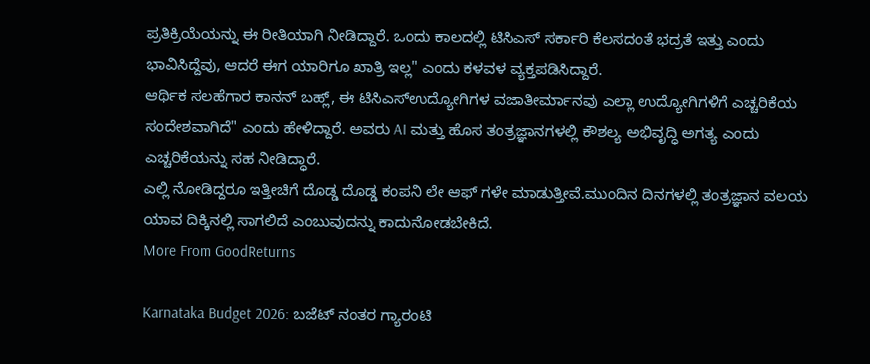ಪ್ರತಿಕ್ರಿಯೆಯನ್ನು ಈ ರೀತಿಯಾಗಿ ನೀಡಿದ್ದಾರೆ. ಒಂದು ಕಾಲದಲ್ಲಿ ಟಿಸಿಎಸ್ ಸರ್ಕಾರಿ ಕೆಲಸದಂತೆ ಭದ್ರತೆ ಇತ್ತು ಎಂದು ಭಾವಿಸಿದ್ದೆವು, ಆದರೆ ಈಗ ಯಾರಿಗೂ ಖಾತ್ರಿ ಇಲ್ಲ" ಎಂದು ಕಳವಳ ವ್ಯಕ್ತಪಡಿಸಿದ್ದಾರೆ.
ಆರ್ಥಿಕ ಸಲಹೆಗಾರ ಕಾನನ್ ಬಹ್ಲ್, ಈ ಟಿಸಿಎಸ್ಉದ್ಯೋಗಿಗಳ ವಜಾತೀರ್ಮಾನವು ಎಲ್ಲಾ ಉದ್ಯೋಗಿಗಳಿಗೆ ಎಚ್ಚರಿಕೆಯ ಸಂದೇಶವಾಗಿದೆ" ಎಂದು ಹೇಳಿದ್ದಾರೆ. ಅವರು AI ಮತ್ತು ಹೊಸ ತಂತ್ರಜ್ಞಾನಗಳಲ್ಲಿ ಕೌಶಲ್ಯ ಅಭಿವೃದ್ಧಿ ಅಗತ್ಯ ಎಂದು ಎಚ್ಚರಿಕೆಯನ್ನು ಸಹ ನೀಡಿದ್ಧಾರೆ.
ಎಲ್ಲಿ ನೋಡಿದ್ದರೂ ಇತ್ತೀಚಿಗೆ ದೊಡ್ಡ ದೊಡ್ಡ ಕಂಪನಿ ಲೇ ಆಫ್ ಗಳೇ ಮಾಡುತ್ತೀವೆ.ಮುಂದಿನ ದಿನಗಳಲ್ಲಿ ತಂತ್ರಜ್ಞಾನ ವಲಯ ಯಾವ ದಿಕ್ಕಿನಲ್ಲಿ ಸಾಗಲಿದೆ ಎಂಬುವುದನ್ನು ಕಾದುನೋಡಬೇಕಿದೆ.
More From GoodReturns

Karnataka Budget 2026: ಬಜೆಟ್ ನಂತರ ಗ್ಯಾರಂಟಿ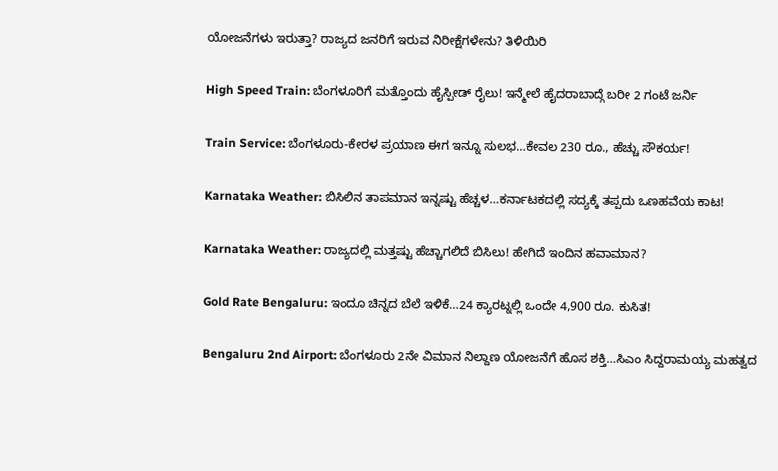ಯೋಜನೆಗಳು ಇರುತ್ತಾ? ರಾಜ್ಯದ ಜನರಿಗೆ ಇರುವ ನಿರೀಕ್ಷೆಗಳೇನು? ತಿಳಿಯಿರಿ

High Speed Train: ಬೆಂಗಳೂರಿಗೆ ಮತ್ತೊಂದು ಹೈಸ್ಪೀಡ್ ರೈಲು! ಇನ್ಮೇಲೆ ಹೈದರಾಬಾದ್ಗೆ ಬರೀ 2 ಗಂಟೆ ಜರ್ನಿ

Train Service: ಬೆಂಗಳೂರು-ಕೇರಳ ಪ್ರಯಾಣ ಈಗ ಇನ್ನೂ ಸುಲಭ…ಕೇವಲ 230 ರೂ., ಹೆಚ್ಚು ಸೌಕರ್ಯ!

Karnataka Weather: ಬಿಸಿಲಿನ ತಾಪಮಾನ ಇನ್ನಷ್ಟು ಹೆಚ್ಚಳ…ಕರ್ನಾಟಕದಲ್ಲಿ ಸದ್ಯಕ್ಕೆ ತಪ್ಪದು ಒಣಹವೆಯ ಕಾಟ!

Karnataka Weather: ರಾಜ್ಯದಲ್ಲಿ ಮತ್ತಷ್ಟು ಹೆಚ್ಚಾಗಲಿದೆ ಬಿಸಿಲು! ಹೇಗಿದೆ ಇಂದಿನ ಹವಾಮಾನ?

Gold Rate Bengaluru: ಇಂದೂ ಚಿನ್ನದ ಬೆಲೆ ಇಳಿಕೆ…24 ಕ್ಯಾರಟ್ನಲ್ಲಿ ಒಂದೇ 4,900 ರೂ. ಕುಸಿತ!

Bengaluru 2nd Airport: ಬೆಂಗಳೂರು 2ನೇ ವಿಮಾನ ನಿಲ್ದಾಣ ಯೋಜನೆಗೆ ಹೊಸ ಶಕ್ತಿ…ಸಿಎಂ ಸಿದ್ದರಾಮಯ್ಯ ಮಹತ್ವದ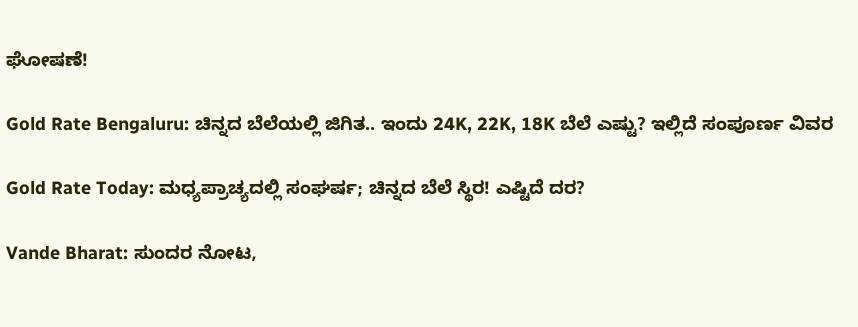ಘೋಷಣೆ!

Gold Rate Bengaluru: ಚಿನ್ನದ ಬೆಲೆಯಲ್ಲಿ ಜಿಗಿತ.. ಇಂದು 24K, 22K, 18K ಬೆಲೆ ಎಷ್ಟು? ಇಲ್ಲಿದೆ ಸಂಪೂರ್ಣ ವಿವರ

Gold Rate Today: ಮಧ್ಯಪ್ರಾಚ್ಯದಲ್ಲಿ ಸಂಘರ್ಷ; ಚಿನ್ನದ ಬೆಲೆ ಸ್ಥಿರ! ಎಷ್ಟಿದೆ ದರ?

Vande Bharat: ಸುಂದರ ನೋಟ,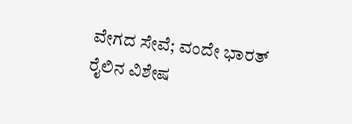ವೇಗದ ಸೇವೆ; ವಂದೇ ಭಾರತ್ ರೈಲಿನ ವಿಶೇಷ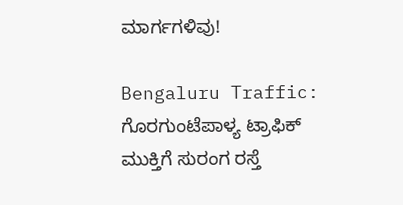ಮಾರ್ಗಗಳಿವು!

Bengaluru Traffic: ಗೊರಗುಂಟೆಪಾಳ್ಯ ಟ್ರಾಫಿಕ್ ಮುಕ್ತಿಗೆ ಸುರಂಗ ರಸ್ತೆ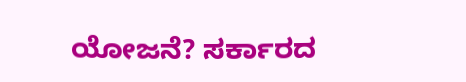ಯೋಜನೆ? ಸರ್ಕಾರದ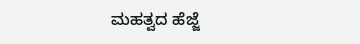ಮಹತ್ವದ ಹೆಜ್ಜೆ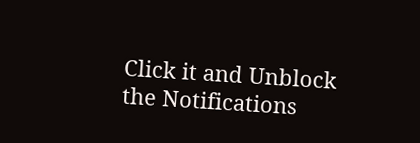Click it and Unblock the Notifications